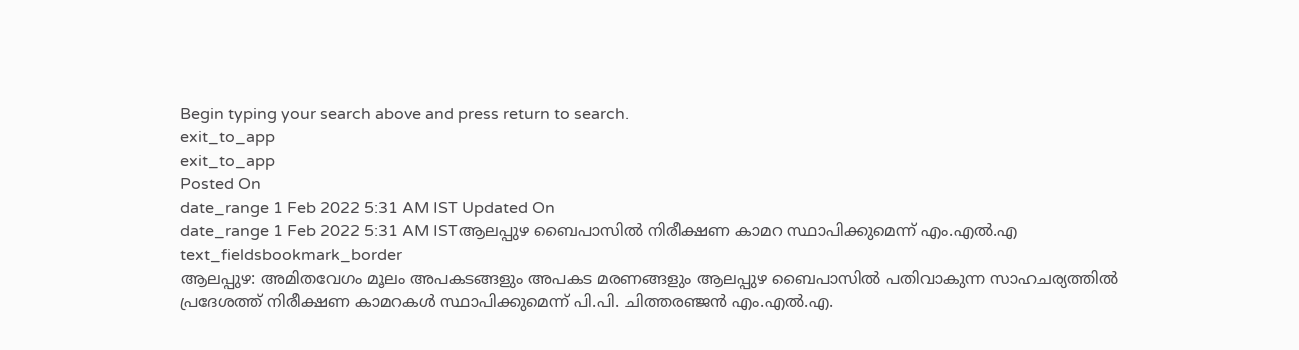Begin typing your search above and press return to search.
exit_to_app
exit_to_app
Posted On
date_range 1 Feb 2022 5:31 AM IST Updated On
date_range 1 Feb 2022 5:31 AM ISTആലപ്പുഴ ബൈപാസിൽ നിരീക്ഷണ കാമറ സ്ഥാപിക്കുമെന്ന് എം.എൽ.എ
text_fieldsbookmark_border
ആലപ്പുഴ: അമിതവേഗം മൂലം അപകടങ്ങളും അപകട മരണങ്ങളും ആലപ്പുഴ ബൈപാസിൽ പതിവാകുന്ന സാഹചര്യത്തിൽ പ്രദേശത്ത് നിരീക്ഷണ കാമറകൾ സ്ഥാപിക്കുമെന്ന് പി.പി. ചിത്തരഞ്ജൻ എം.എൽ.എ.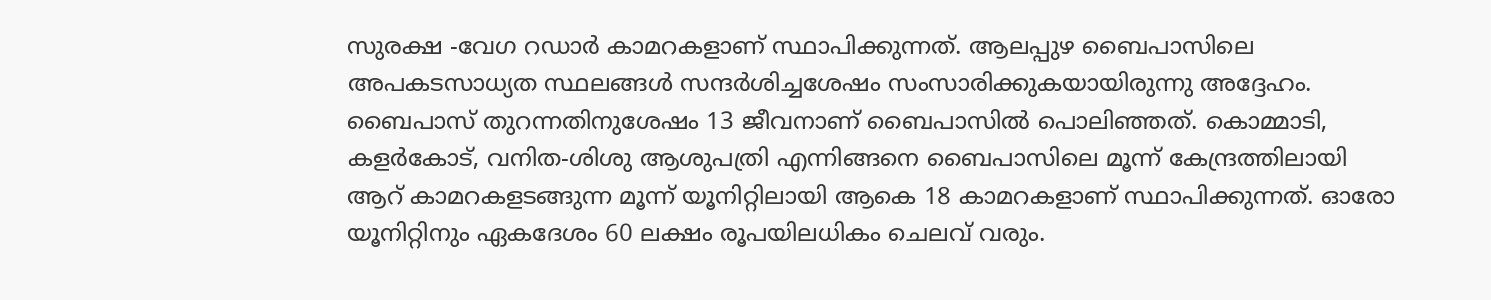സുരക്ഷ -വേഗ റഡാർ കാമറകളാണ് സ്ഥാപിക്കുന്നത്. ആലപ്പുഴ ബൈപാസിലെ അപകടസാധ്യത സ്ഥലങ്ങൾ സന്ദർശിച്ചശേഷം സംസാരിക്കുകയായിരുന്നു അദ്ദേഹം. ബൈപാസ് തുറന്നതിനുശേഷം 13 ജീവനാണ് ബൈപാസിൽ പൊലിഞ്ഞത്. കൊമ്മാടി, കളർകോട്, വനിത-ശിശു ആശുപത്രി എന്നിങ്ങനെ ബൈപാസിലെ മൂന്ന് കേന്ദ്രത്തിലായി ആറ് കാമറകളടങ്ങുന്ന മൂന്ന് യൂനിറ്റിലായി ആകെ 18 കാമറകളാണ് സ്ഥാപിക്കുന്നത്. ഓരോ യൂനിറ്റിനും ഏകദേശം 60 ലക്ഷം രൂപയിലധികം ചെലവ് വരും.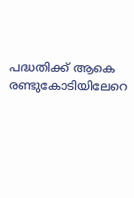പദ്ധതിക്ക് ആകെ രണ്ടുകോടിയിലേറെ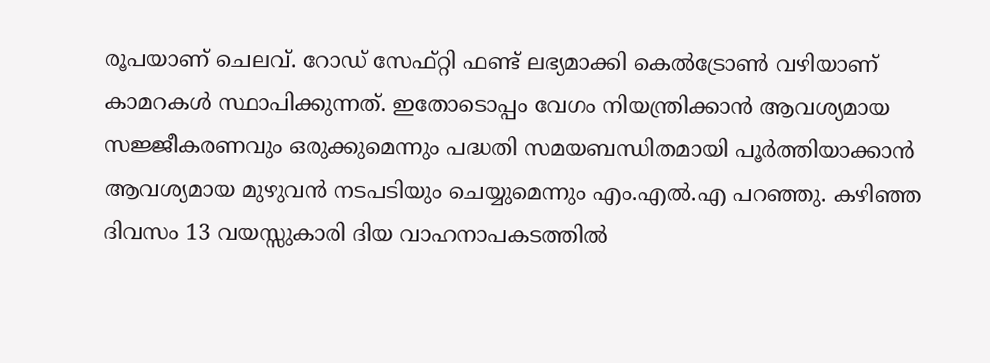രൂപയാണ് ചെലവ്. റോഡ് സേഫ്റ്റി ഫണ്ട് ലഭ്യമാക്കി കെൽട്രോൺ വഴിയാണ് കാമറകൾ സ്ഥാപിക്കുന്നത്. ഇതോടൊപ്പം വേഗം നിയന്ത്രിക്കാൻ ആവശ്യമായ സജ്ജീകരണവും ഒരുക്കുമെന്നും പദ്ധതി സമയബന്ധിതമായി പൂർത്തിയാക്കാൻ ആവശ്യമായ മുഴുവൻ നടപടിയും ചെയ്യുമെന്നും എം.എൽ.എ പറഞ്ഞു. കഴിഞ്ഞ ദിവസം 13 വയസ്സുകാരി ദിയ വാഹനാപകടത്തിൽ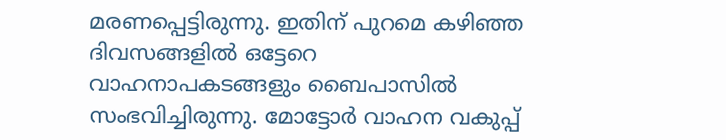മരണപ്പെട്ടിരുന്നു. ഇതിന് പുറമെ കഴിഞ്ഞ ദിവസങ്ങളിൽ ഒട്ടേറെ വാഹനാപകടങ്ങളും ബൈപാസിൽ സംഭവിച്ചിരുന്നു. മോട്ടോർ വാഹന വകുപ്പ്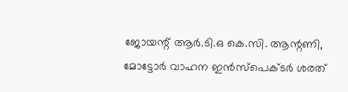ജോയന്റ് ആർ.ടി.ഒ കെ.സി. ആന്റണി, മോട്ടോർ വാഹന ഇൻസ്പെക്ടർ ശരത്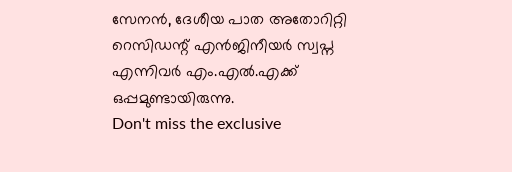സേനൻ, ദേശീയ പാത അതോറിറ്റി റെസിഡന്റ് എൻജിനീയർ സ്വപ്ന എന്നിവർ എം.എൽ.എക്ക് ഒപ്പമുണ്ടായിരുന്നു.
Don't miss the exclusive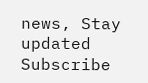news, Stay updated
Subscribe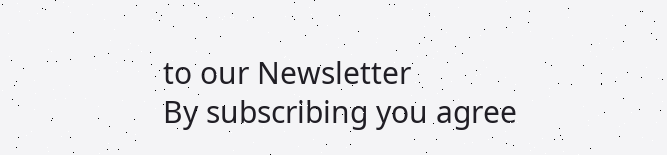to our Newsletter
By subscribing you agree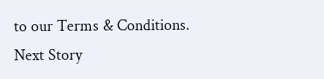to our Terms & Conditions.
Next Story